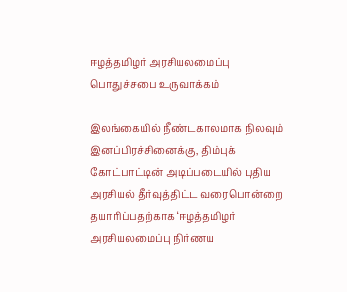ஈழத்தமிழர் அரசியலமைப்பு பொதுச்சபை உருவாக்கம்

இலங்கையில் நீண்டகாலமாக நிலவும் இனப்பிரச்சினைக்கு, திம்புக் கோட்பாட்டின் அடிப்படையில் புதிய அரசியல் தீர்வுத்திட்ட வரைபொன்றை தயாரிப்பதற்காக ‘ஈழத்தமிழர் அரசியலமைப்பு நிர்ணய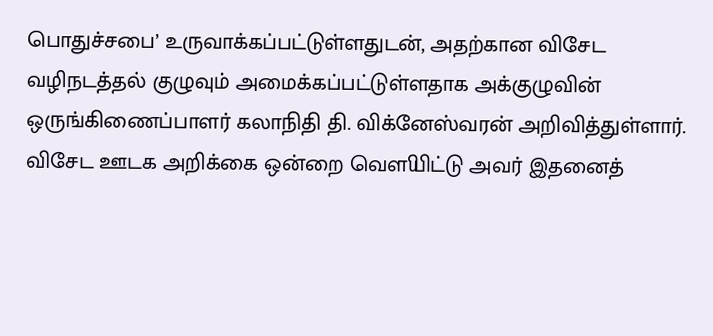பொதுச்சபை’ உருவாக்கப்பட்டுள்ளதுடன், அதற்கான விசேட வழிநடத்தல் குழுவும் அமைக்கப்பட்டுள்ளதாக அக்குழுவின் ஒருங்கிணைப்பாளர் கலாநிதி தி. விக்னேஸ்வரன் அறிவித்துள்ளார்.
விசேட ஊடக அறிக்கை ஒன்றை வௌியிட்டு அவர் இதனைத்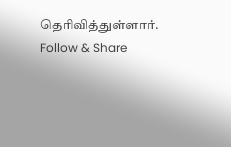தெரிவித்துள்ளார்.
Follow & Share